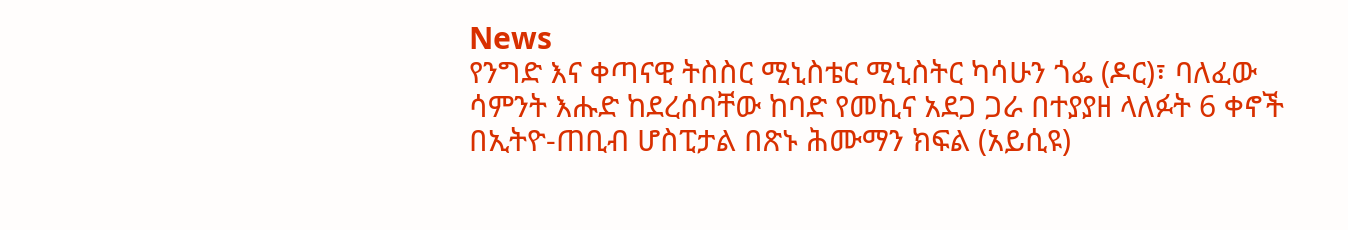News
የንግድ እና ቀጣናዊ ትስስር ሚኒስቴር ሚኒስትር ካሳሁን ጎፌ (ዶር)፣ ባለፈው ሳምንት እሑድ ከደረሰባቸው ከባድ የመኪና አደጋ ጋራ በተያያዘ ላለፉት 6 ቀኖች በኢትዮ-ጠቢብ ሆስፒታል በጽኑ ሕሙማን ክፍል (አይሲዩ)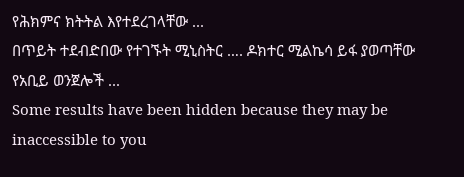የሕክምና ክትትል እየተደረገላቸው ...
በጥይት ተደብድበው የተገኙት ሚኒስትር …. ዶክተር ሚልኬሳ ይፋ ያወጣቸው የአቢይ ወንጀሎች ...
Some results have been hidden because they may be inaccessible to you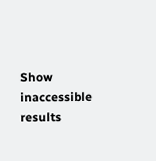Show inaccessible results